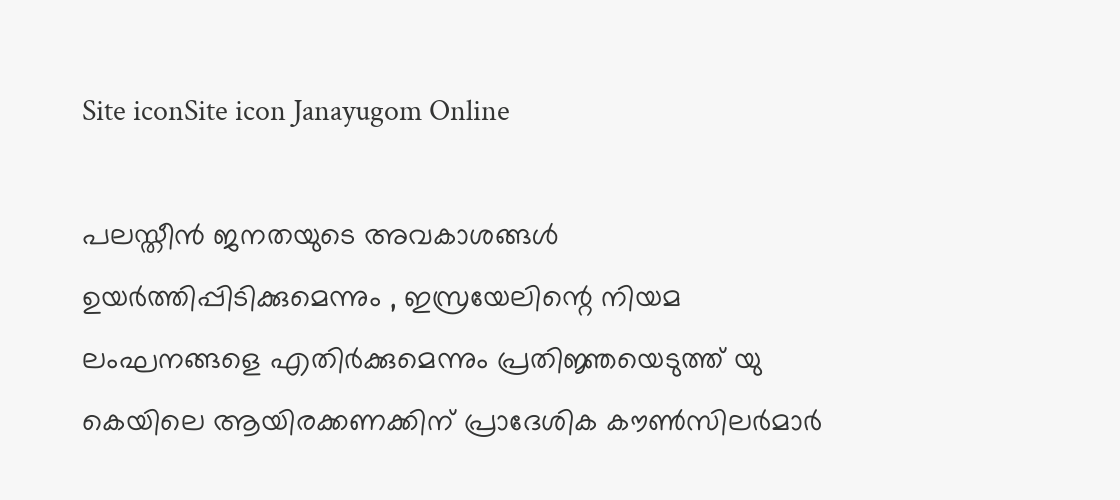Site iconSite icon Janayugom Online

പലസ്തീന്‍ ജനതയുടെ അവകാശങ്ങള്‍ ഉയര്‍ത്തിപ്പിടിക്കുമെന്നും , ഇസ്രയേലിന്റെ നിയമ ലംഘനങ്ങളെ എതിര്‍ക്കുമെന്നും പ്രതിജ്ഞയെടുത്ത് യു കെയിലെ ആയിരക്കണക്കിന് പ്രാദേശിക കൗണ്‍സിലര്‍മാര്‍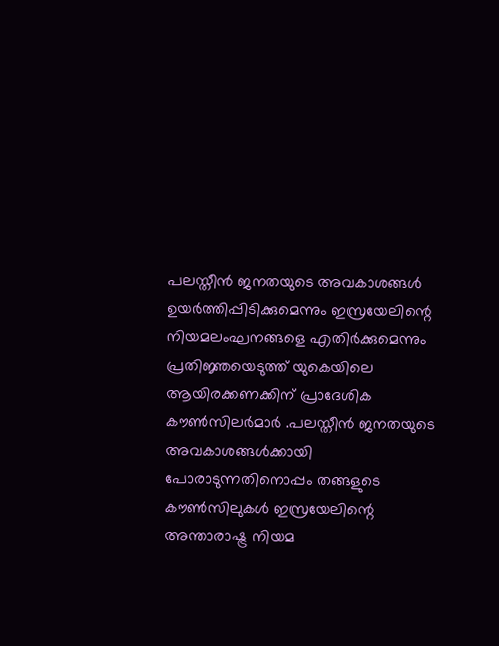പലസ്തീന്‍ ജനതയുടെ അവകാശങ്ങള്‍ ഉയര്‍ത്തിപ്പിടിക്കുമെന്നും ഇസ്രയേലിന്റെ നിയമലംഘനങ്ങളെ എതിര്‍ക്കുമെന്നും പ്രതിജ്ഞയെടുത്ത് യുകെയിലെ ആയിരക്കണക്കിന് പ്രാദേശിക കൗണ്‍സിലര്‍മാര്‍ .പലസ്തീന്‍ ജനതയുടെ അവകാശങ്ങള്‍ക്കായി പോരാടുന്നതിനൊപ്പം തങ്ങളുടെ കൗണ്‍സിലുകള്‍ ഇസ്രയേലിന്റെ അന്താരാഷ്ട്ര നിയമ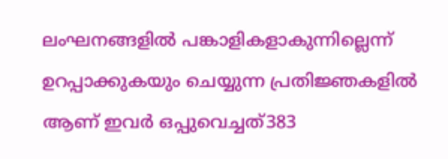ലംഘനങ്ങളില്‍ പങ്കാളികളാകുന്നില്ലെന്ന് ഉറപ്പാക്കുകയും ചെയ്യുന്ന പ്രതിജ്ഞകളില്‍ ആണ് ഇവര്‍ ഒപ്പുവെച്ചത്383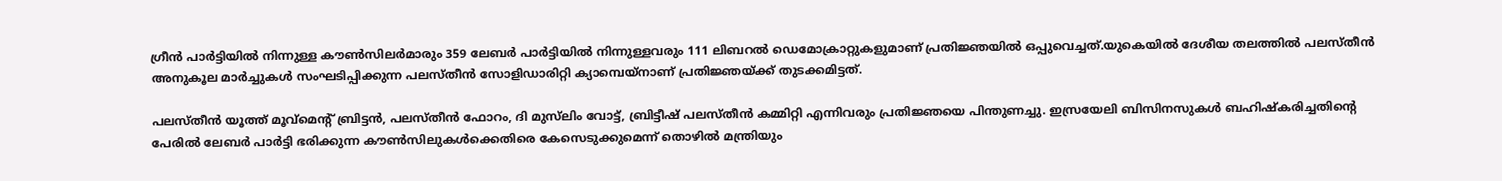ഗ്രീന്‍ പാര്‍ട്ടിയില്‍ നിന്നുള്ള കൗണ്‍സിലര്‍മാരും 359 ലേബര്‍ പാര്‍ട്ടിയില്‍ നിന്നുള്ളവരും 111 ലിബറല്‍ ഡെമോക്രാറ്റുകളുമാണ് പ്രതിജ്ഞയില്‍ ഒപ്പുവെച്ചത്.യുകെയില്‍ ദേശീയ തലത്തില്‍ പലസ്തീന്‍ അനുകൂല മാര്‍ച്ചുകള്‍ സംഘടിപ്പിക്കുന്ന പലസ്തീന്‍ സോളിഡാരിറ്റി ക്യാമ്പെയ്നാണ് പ്രതിജ്ഞയ്ക്ക് തുടക്കമിട്ടത്.

പലസ്തീന്‍ യൂത്ത് മൂവ്മെന്റ് ബ്രിട്ടന്‍, പലസ്തീന്‍ ഫോറം, ദി മുസ്‌ലിം വോട്ട്, ബ്രിട്ടീഷ് പലസ്തീന്‍ കമ്മിറ്റി എന്നിവരും പ്രതിജ്ഞയെ പിന്തുണച്ചു. ഇസ്രയേലി ബിസിനസുകള്‍ ബഹിഷ്‌കരിച്ചതിന്റെ പേരില്‍ ലേബര്‍ പാര്‍ട്ടി ഭരിക്കുന്ന കൗണ്‍സിലുകള്‍ക്കെതിരെ കേസെടുക്കുമെന്ന് തൊഴില്‍ മന്ത്രിയും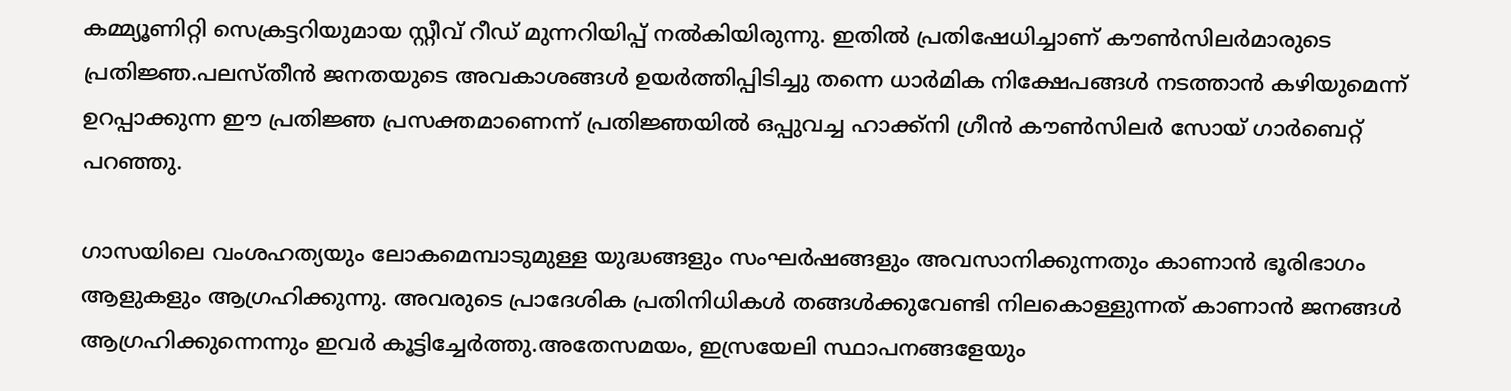കമ്മ്യൂണിറ്റി സെക്രട്ടറിയുമായ സ്റ്റീവ് റീഡ് മുന്നറിയിപ്പ് നല്‍കിയിരുന്നു. ഇതില്‍ പ്രതിഷേധിച്ചാണ് കൗണ്‍സിലര്‍മാരുടെ പ്രതിജ്ഞ.പലസ്തീന്‍ ജനതയുടെ അവകാശങ്ങള്‍ ഉയര്‍ത്തിപ്പിടിച്ചു തന്നെ ധാര്‍മിക നിക്ഷേപങ്ങള്‍ നടത്താന്‍ കഴിയുമെന്ന് ഉറപ്പാക്കുന്ന ഈ പ്രതിജ്ഞ പ്രസക്തമാണെന്ന് പ്രതിജ്ഞയില്‍ ഒപ്പുവച്ച ഹാക്ക്‌നി ഗ്രീന്‍ കൗണ്‍സിലര്‍ സോയ് ഗാര്‍ബെറ്റ് പറഞ്ഞു.

ഗാസയിലെ വംശഹത്യയും ലോകമെമ്പാടുമുള്ള യുദ്ധങ്ങളും സംഘര്‍ഷങ്ങളും അവസാനിക്കുന്നതും കാണാന്‍ ഭൂരിഭാഗം ആളുകളും ആഗ്രഹിക്കുന്നു. അവരുടെ പ്രാദേശിക പ്രതിനിധികള്‍ തങ്ങള്‍ക്കുവേണ്ടി നിലകൊള്ളുന്നത് കാണാന്‍ ജനങ്ങള്‍ ആഗ്രഹിക്കുന്നെന്നും ഇവര്‍ കൂട്ടിച്ചേര്‍ത്തു.അതേസമയം, ഇസ്രയേലി സ്ഥാപനങ്ങളേയും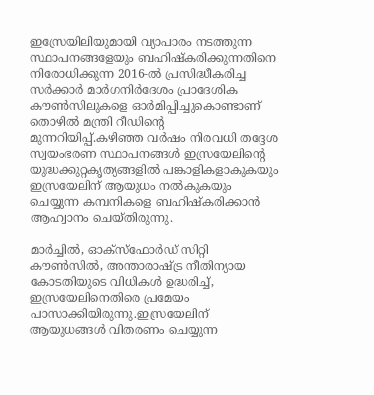ഇസ്രേയിലിയുമായി വ്യാപാരം നടത്തുന്ന സ്ഥാപനങ്ങളേയും ബഹിഷ്‌കരിക്കുന്നതിനെ നിരോധിക്കുന്ന 2016‑ല്‍ പ്രസിദ്ധീകരിച്ച സര്‍ക്കാര്‍ മാര്‍ഗനിര്‍ദേശം പ്രാദേശിക കൗണ്‍സിലുകളെ ഓര്‍മിപ്പിച്ചുകൊണ്ടാണ് തൊഴില്‍ മന്ത്രി റീഡിന്റെ മുന്നറിയിപ്പ്.കഴിഞ്ഞ വര്‍ഷം നിരവധി തദ്ദേശ സ്വയംഭരണ സ്ഥാപനങ്ങള്‍ ഇസ്രയേലിന്റെ യുദ്ധക്കുറ്റകൃത്യങ്ങളില്‍ പങ്കാളികളാകുകയും ഇസ്രയേലിന് ആയുധം നല്‍കുകയും ചെയ്യുന്ന കമ്പനികളെ ബഹിഷ്‌കരിക്കാന്‍ ആഹ്വാനം ചെയ്തിരുന്നു.

മാര്‍ച്ചില്‍, ഓക്‌സ്‌ഫോര്‍ഡ് സിറ്റി കൗണ്‍സില്‍, അന്താരാഷ്ട്ര നീതിന്യായ കോടതിയുടെ വിധികള്‍ ഉദ്ധരിച്ച്, ഇസ്രയേലിനെതിരെ പ്രമേയം പാസാക്കിയിരുന്നു.ഇസ്രയേലിന് ആയുധങ്ങള്‍ വിതരണം ചെയ്യുന്ന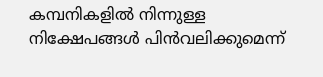കമ്പനികളില്‍ നിന്നുള്ള നിക്ഷേപങ്ങള്‍ പിന്‍വലിക്കുമെന്ന്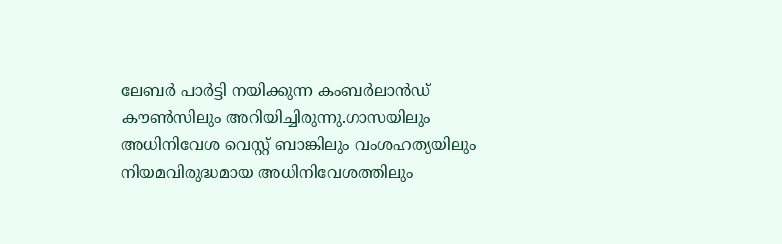ലേബര്‍ പാര്‍ട്ടി നയിക്കുന്ന കംബര്‍ലാന്‍ഡ് കൗണ്‍സിലും അറിയിച്ചിരുന്നു.ഗാസയിലും അധിനിവേശ വെസ്റ്റ് ബാങ്കിലും വംശഹത്യയിലും നിയമവിരുദ്ധമായ അധിനിവേശത്തിലും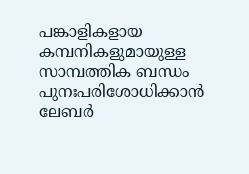പങ്കാളികളായ കമ്പനികളുമായുള്ള സാമ്പത്തിക ബന്ധം പുനഃപരിശോധിക്കാന്‍ ലേബര്‍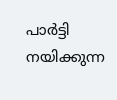പാര്‍ട്ടി നയിക്കുന്ന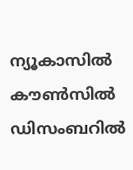ന്യൂകാസില്‍ കൗണ്‍സില്‍ ഡിസംബറില്‍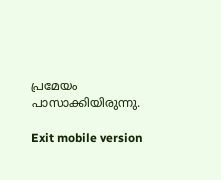പ്രമേയം പാസാക്കിയിരുന്നു.

Exit mobile version